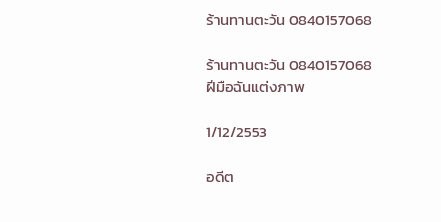ร้านทานตะวัน 0840157068

ร้านทานตะวัน 0840157068
ฝีมือฉันแต่งภาพ

1/12/2553

อดีต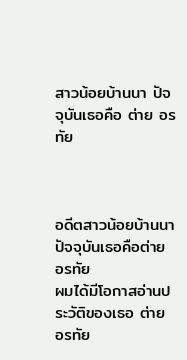สาวน้อยบ้านนา ปัจจุบันเธอคือ ต่าย อรทัย



อดีตสาวน้อยบ้านนา ปัจจุบันเธอคือต่าย อรทัย
ผมได้มีโอกาสอ่านประวัติของเธอ ต่าย อรทัย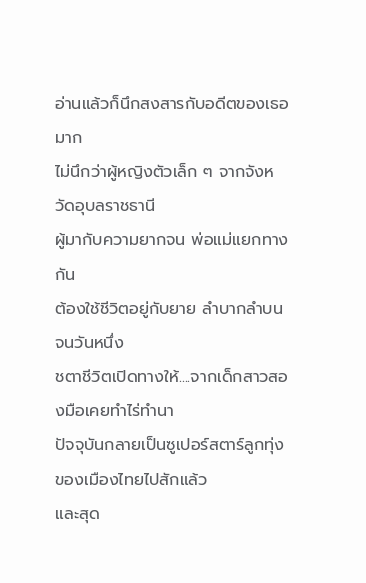อ่านแล้วก็นึกสงสารกับอดีตของเธอมาก
ไม่นึกว่าผู้หญิงตัวเล็ก ๆ จากจังหวัดอุบลราชธานี
ผู้มากับความยากจน พ่อแม่แยกทางกัน
ต้องใช้ชีวิตอยู่กับยาย ลำบากลำบน จนวันหนึ่ง
ชตาชีวิตเปิดทางให้....จากเด็กสาวสองมือเคยทำไร่ทำนา
ปัจจุบันกลายเป็นซูเปอร์สตาร์ลูกทุ่งของเมืองไทยไปสักแล้ว
และสุด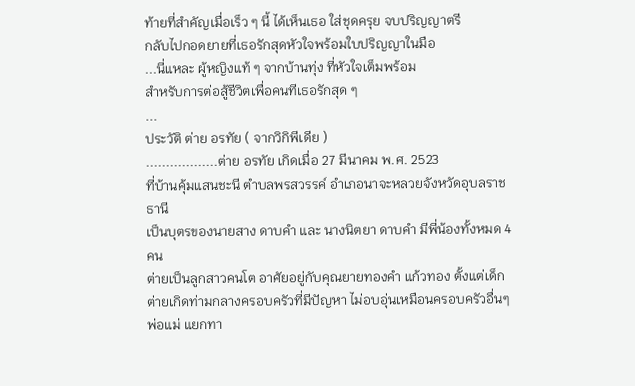ท้ายที่สำคัญเมื่อเร็ว ๆ นี้ ได้เห็นเธอ ใส่ชุดครุย จบปริญญาตรี
กลับไปกอดยายที่เธอรักสุดหัวใจพร้อมใบปริญญาในมือ
...นี่แหละ ผู้หญิงแท้ ๆ จากบ้านทุ่ง ที่หัวใจเต็มพร้อม
สำหรับการต่อสู้ชีวิตเพื่อคนทีเธอรักสุด ๆ
...
ประวัติ ต่าย อรทัย ( จากวิกิพีเดีย )
..................ต่าย อรทัย เกิดเมื่อ 27 มีนาคม พ.ศ. 2523
ที่บ้านคุ้มแสนชะนี ตำบลพรสวรรค์ อำเภอนาจะหลวยจังหวัดอุบลราชธานี
เป็นบุตรของนายสาง ดาบคำ และ นางนิตยา ดาบคำ มีพี่น้องทั้งหมด 4 คน
ต่ายเป็นลูกสาวคนโต อาศัยอยู่กับคุณยายทองคำ แก้วทอง ตั้งแต่เด็ก
ต่ายเกิดท่ามกลางครอบครัวที่มีปัญหา ไม่อบอุ่นเหมือนครอบครัวอื่นๆ
พ่อแม่ แยกทา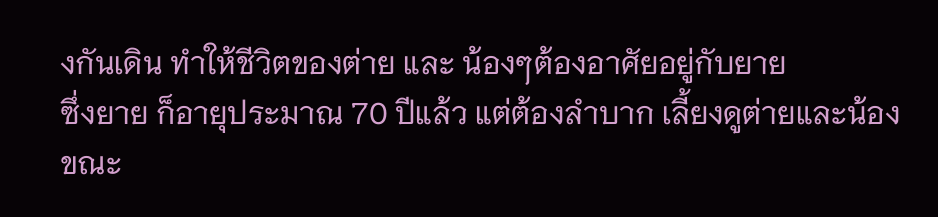งกันเดิน ทำให้ชีวิตของต่าย และ น้องๆต้องอาศัยอยู่กับยาย
ซึ่งยาย ก็อายุประมาณ 70 ปีแล้ว แต่ต้องลำบาก เลี้ยงดูต่ายและน้อง
ขณะ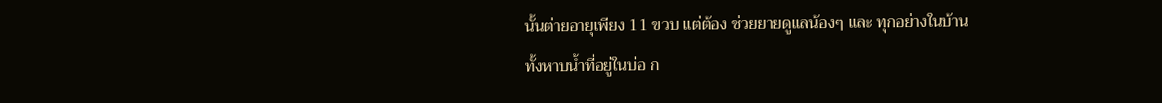นั้นต่ายอายุเพียง 11 ขวบ แต่ต้อง ช่วยยายดูแลน้องๆ และ ทุกอย่างในบ้าน
ทั้งหาบน้ำที่อยู่ในบ่อ ก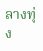ลางทุ่ง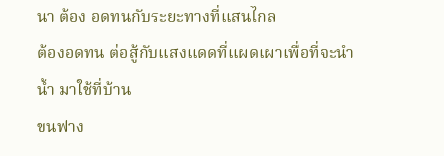นา ต้อง อดทนกับระยะทางที่แสนไกล
ต้องอดทน ต่อสู้กับแสงแดดที่แผดเผาเพื่อที่จะนำน้ำ มาใช้ที่บ้าน
ขนฟาง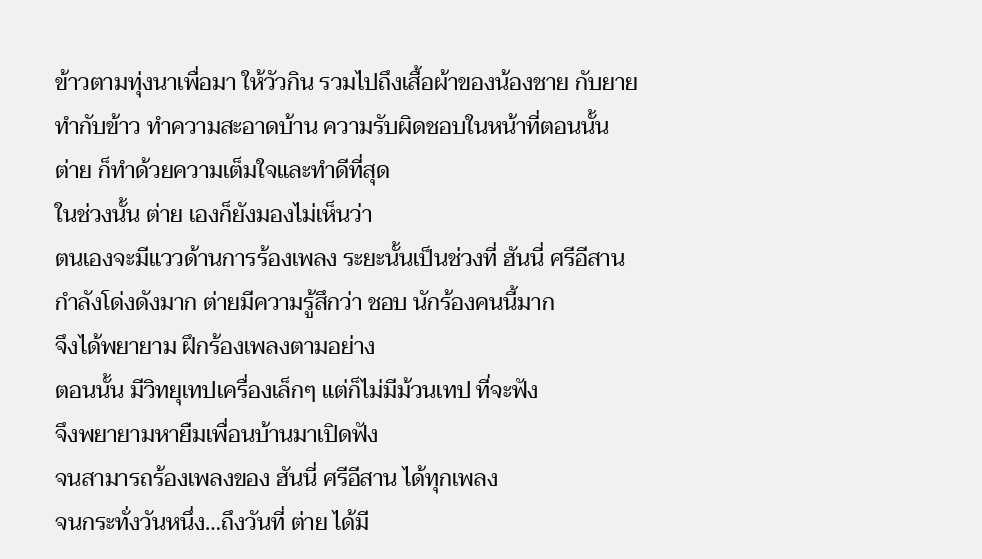ข้าวตามทุ่งนาเพื่อมา ให้วัวกิน รวมไปถึงเสื้อผ้าของน้องชาย กับยาย
ทำกับข้าว ทำความสะอาดบ้าน ความรับผิดชอบในหน้าที่ตอนนั้น
ต่าย ก็ทำด้วยความเต็มใจและทำดีที่สุด
ในช่วงนั้น ต่าย เองก็ยังมองไม่เห็นว่า
ตนเองจะมีแววด้านการร้องเพลง ระยะนั้นเป็นช่วงที่ ฮันนี่ ศรีอีสาน
กำลังโด่งดังมาก ต่ายมีความรู้สึกว่า ชอบ นักร้องคนนี้มาก
จึงได้พยายาม ฝึกร้องเพลงตามอย่าง
ตอนนั้น มีวิทยุเทปเครื่องเล็กๆ แต่ก็ไม่มีม้วนเทป ที่จะฟัง
จึงพยายามหายืมเพื่อนบ้านมาเปิดฟัง
จนสามารถร้องเพลงของ ฮันนี่ ศรีอีสาน ได้ทุกเพลง
จนกระทั่งวันหนึ่ง…ถึงวันที่ ต่าย ได้มี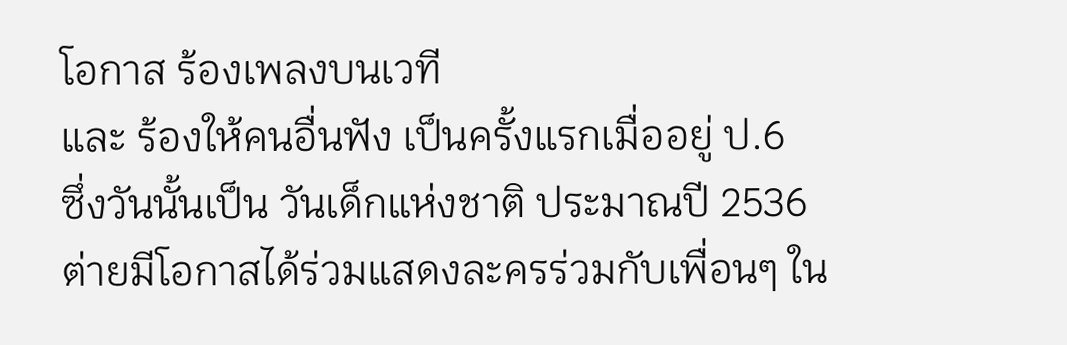โอกาส ร้องเพลงบนเวที
และ ร้องให้คนอื่นฟัง เป็นครั้งแรกเมื่ออยู่ ป.6
ซึ่งวันนั้นเป็น วันเด็กแห่งชาติ ประมาณปี 2536
ต่ายมีโอกาสได้ร่วมแสดงละครร่วมกับเพื่อนๆ ใน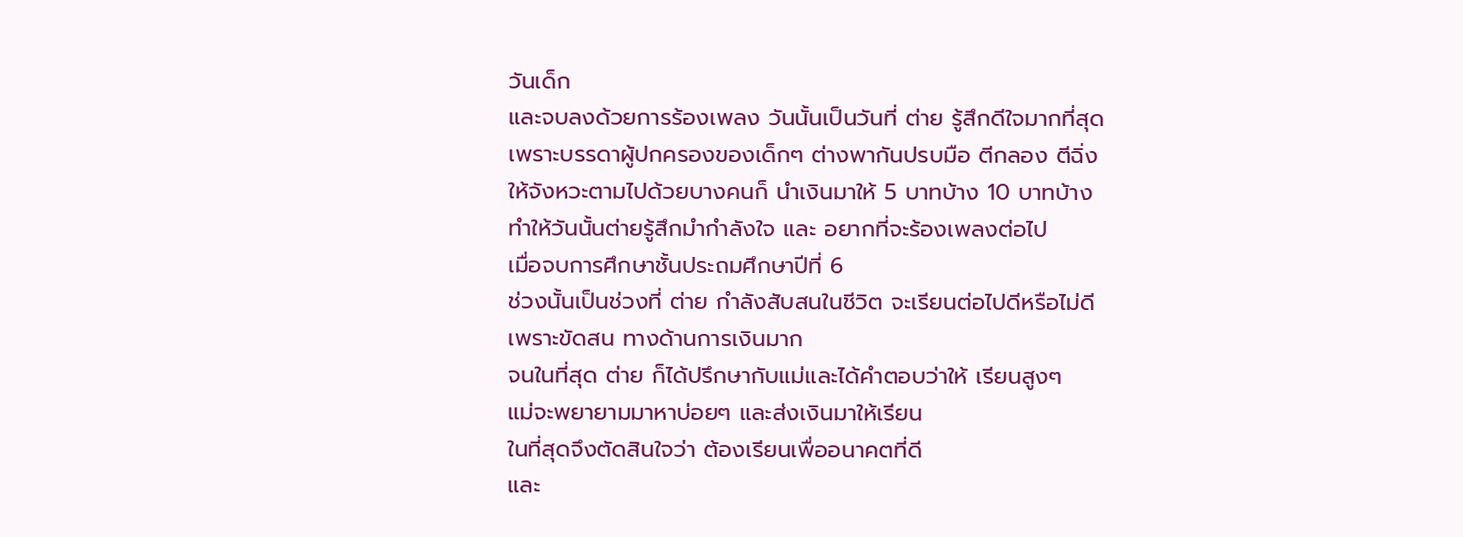วันเด็ก
และจบลงด้วยการร้องเพลง วันนั้นเป็นวันที่ ต่าย รู้สึกดีใจมากที่สุด
เพราะบรรดาผู้ปกครองของเด็กๆ ต่างพากันปรบมือ ตีกลอง ตีฉิ่ง
ให้จังหวะตามไปด้วยบางคนก็ นำเงินมาให้ 5 บาทบ้าง 10 บาทบ้าง
ทำให้วันนั้นต่ายรู้สึกมำกำลังใจ และ อยากที่จะร้องเพลงต่อไป
เมื่อจบการศึกษาชั้นประถมศึกษาปีที่ 6
ช่วงนั้นเป็นช่วงที่ ต่าย กำลังสับสนในชีวิต จะเรียนต่อไปดีหรือไม่ดี
เพราะขัดสน ทางด้านการเงินมาก
จนในที่สุด ต่าย ก็ได้ปรึกษากับแม่และได้คำตอบว่าให้ เรียนสูงๆ
แม่จะพยายามมาหาบ่อยๆ และส่งเงินมาให้เรียน
ในที่สุดจึงตัดสินใจว่า ต้องเรียนเพื่ออนาคตที่ดี
และ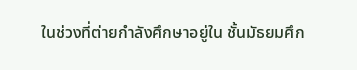ในช่วงที่ต่ายกำลังศึกษาอยู่ใน ชั้นมัธยมศึก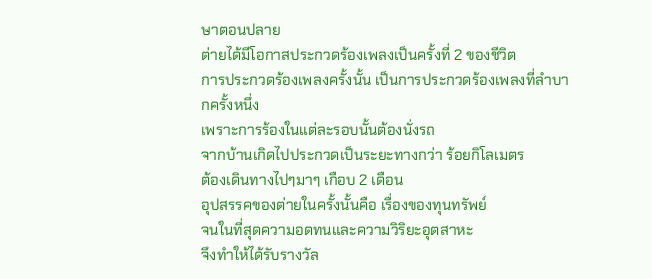ษาตอนปลาย
ต่ายได้มีโอกาสประกวดร้องเพลงเป็นครั้งที่ 2 ของชีวิต
การประกวดร้องเพลงครั้งนั้น เป็นการประกวดร้องเพลงที่ลำบากครั้งหนึ่ง
เพราะการร้องในแต่ละรอบนั้นต้องนั่งรถ
จากบ้านเกิดไปประกวดเป็นระยะทางกว่า ร้อยกิโลเมตร
ต้องเดินทางไปๆมาๆ เกือบ 2 เดือน
อุปสรรคของต่ายในครั้งนั้นคือ เรื่องของทุนทรัพย์
จนในที่สุดความอดทนและความวิริยะอุตสาหะ
จึงทำให้ได้รับรางวัล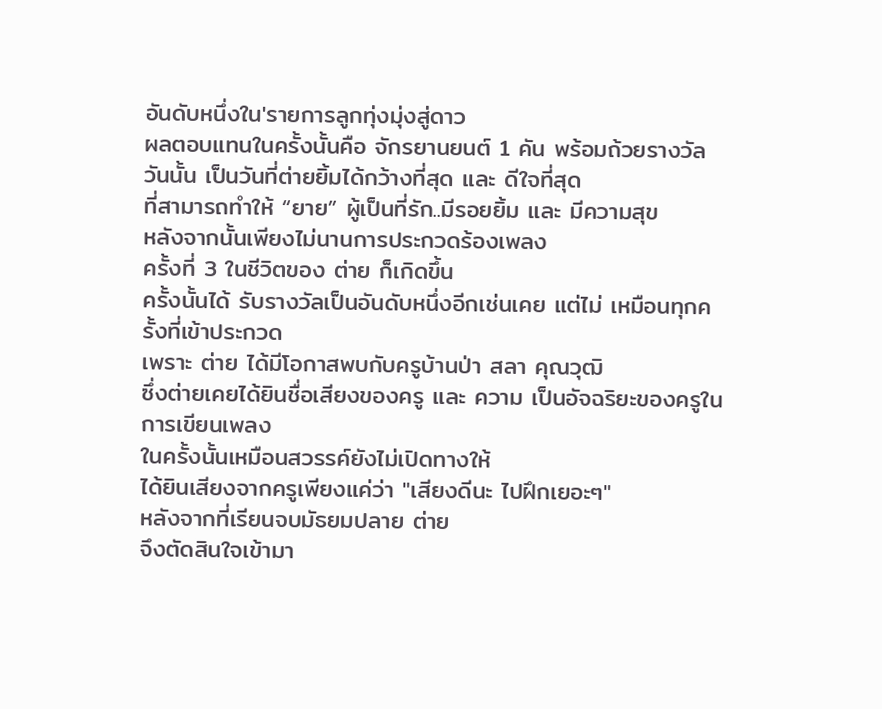อันดับหนึ่งใน'รายการลูกทุ่งมุ่งสู่ดาว
ผลตอบแทนในครั้งนั้นคือ จักรยานยนต์ 1 คัน พร้อมถ้วยรางวัล
วันนั้น เป็นวันที่ต่ายยิ้มได้กว้างที่สุด และ ดีใจที่สุด
ที่สามารถทำให้ “ยาย” ผู้เป็นที่รัก..มีรอยยิ้ม และ มีความสุข
หลังจากนั้นเพียงไม่นานการประกวดร้องเพลง
ครั้งที่ 3 ในชีวิตของ ต่าย ก็เกิดขึ้น
ครั้งนั้นได้ รับรางวัลเป็นอันดับหนึ่งอีกเช่นเคย แต่ไม่ เหมือนทุกครั้งที่เข้าประกวด
เพราะ ต่าย ได้มีโอกาสพบกับครูบ้านป่า สลา คุณวุฒิ
ซึ่งต่ายเคยได้ยินชื่อเสียงของครู และ ความ เป็นอัจฉริยะของครูในการเขียนเพลง
ในครั้งนั้นเหมือนสวรรค์ยังไม่เปิดทางให้
ได้ยินเสียงจากครูเพียงแค่ว่า "เสียงดีนะ ไปฝึกเยอะๆ"
หลังจากที่เรียนจบมัธยมปลาย ต่าย
จึงตัดสินใจเข้ามา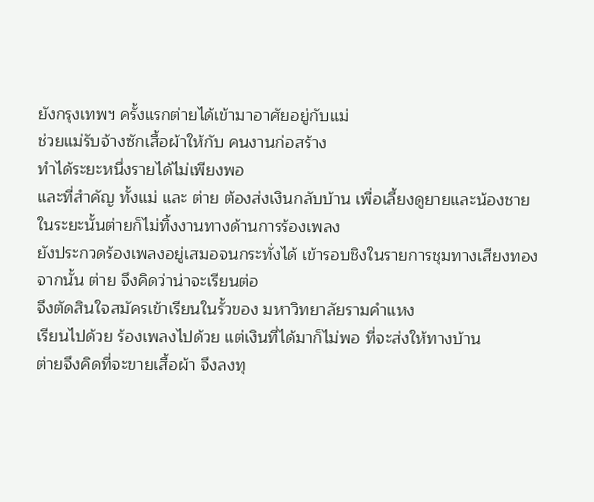ยังกรุงเทพฯ ครั้งแรกต่ายได้เข้ามาอาศัยอยู่กับแม่
ช่วยแม่รับจ้างซักเสื้อผ้าให้กับ คนงานก่อสร้าง
ทำได้ระยะหนึ่งรายได้ไม่เพียงพอ
และที่สำคัญ ทั้งแม่ และ ต่าย ต้องส่งเงินกลับบ้าน เพื่อเลี้ยงดูยายและน้องชาย
ในระยะนั้นต่ายก็ไม่ทิ้งงานทางด้านการร้องเพลง
ยังประกวดร้องเพลงอยู่เสมอจนกระทั่งได้ เข้ารอบชิงในรายการชุมทางเสียงทอง
จากนั้น ต่าย จึงคิดว่าน่าจะเรียนต่อ
จึงตัดสินใจสมัครเข้าเรียนในรั้วของ มหาวิทยาลัยรามคำแหง
เรียนไปด้วย ร้องเพลงไปด้วย แต่เงินที่ได้มาก็ไม่พอ ที่จะส่งให้ทางบ้าน
ต่ายจึงคิดที่จะขายเสื้อผ้า จึงลงทุ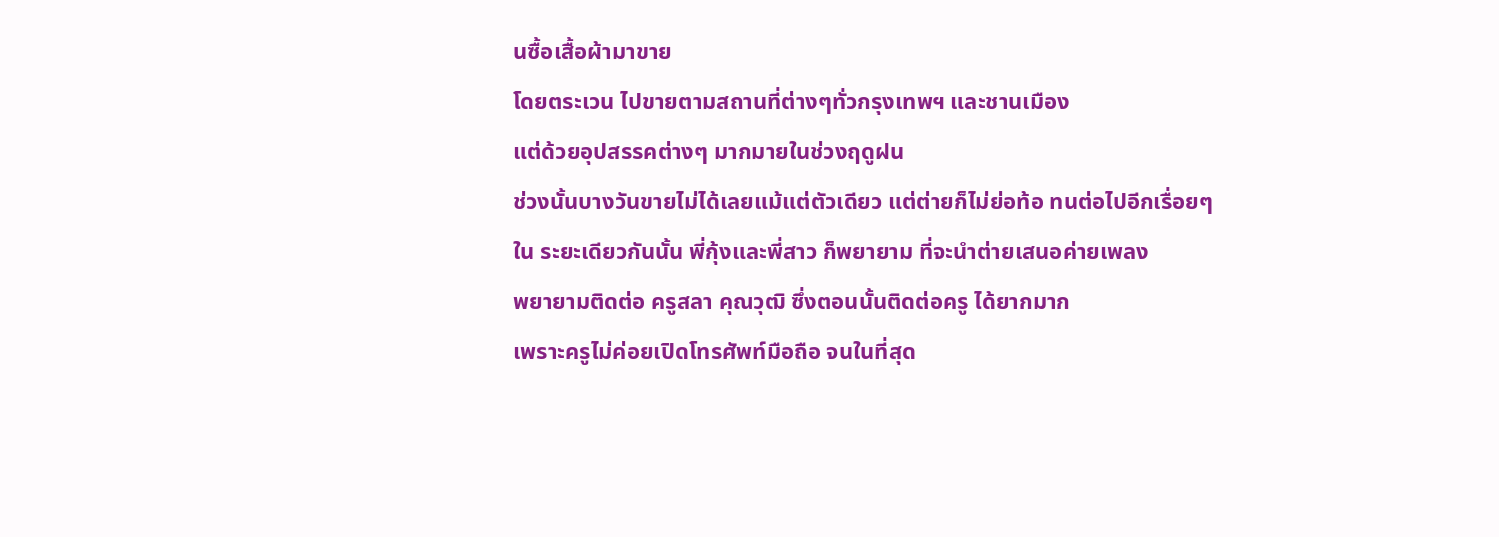นซื้อเสื้อผ้ามาขาย
โดยตระเวน ไปขายตามสถานที่ต่างๆทั่วกรุงเทพฯ และชานเมือง
แต่ด้วยอุปสรรคต่างๆ มากมายในช่วงฤดูฝน
ช่วงนั้นบางวันขายไม่ได้เลยแม้แต่ตัวเดียว แต่ต่ายก็ไม่ย่อท้อ ทนต่อไปอีกเรื่อยๆ
ใน ระยะเดียวกันนั้น พี่กุ้งและพี่สาว ก็พยายาม ที่จะนำต่ายเสนอค่ายเพลง
พยายามติดต่อ ครูสลา คุณวุฒิ ซึ่งตอนนั้นติดต่อครู ได้ยากมาก
เพราะครูไม่ค่อยเปิดโทรศัพท์มือถือ จนในที่สุด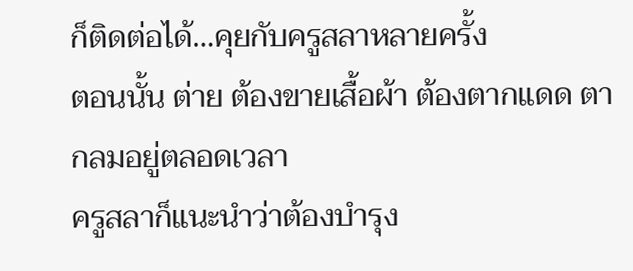ก็ติดต่อได้…คุยกับครูสลาหลายครั้ง
ตอนนั้น ต่าย ต้องขายเสื้อผ้า ต้องตากแดด ตากลมอยู่ตลอดเวลา
ครูสลาก็แนะนำว่าต้องบำรุง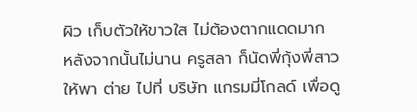ผิว เก็บตัวให้ขาวใส ไม่ต้องตากแดดมาก
หลังจากนั้นไม่นาน ครูสลา ก็นัดพี่กุ้งพี่สาว
ให้พา ต่าย ไปที่ บริษัท แกรมมี่โกลด์ เพื่อดู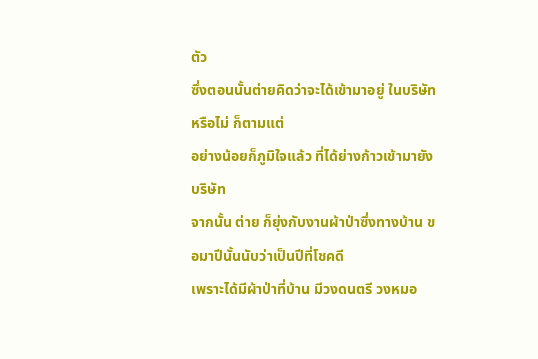ตัว
ซึ่งตอนนั้นต่ายคิดว่าจะได้เข้ามาอยู่ ในบริษัท หรือไม่ ก็ตามแต่
อย่างน้อยก็ภูมิใจแล้ว ที่ได้ย่างก้าวเข้ามายังบริษัท
จากนั้น ต่าย ก็ยุ่งกับงานผ้าป่าซึ่งทางบ้าน ขอมาปีนั้นนับว่าเป็นปีที่โชคดี
เพราะได้มีผ้าป่าที่บ้าน มีวงดนตรี วงหมอ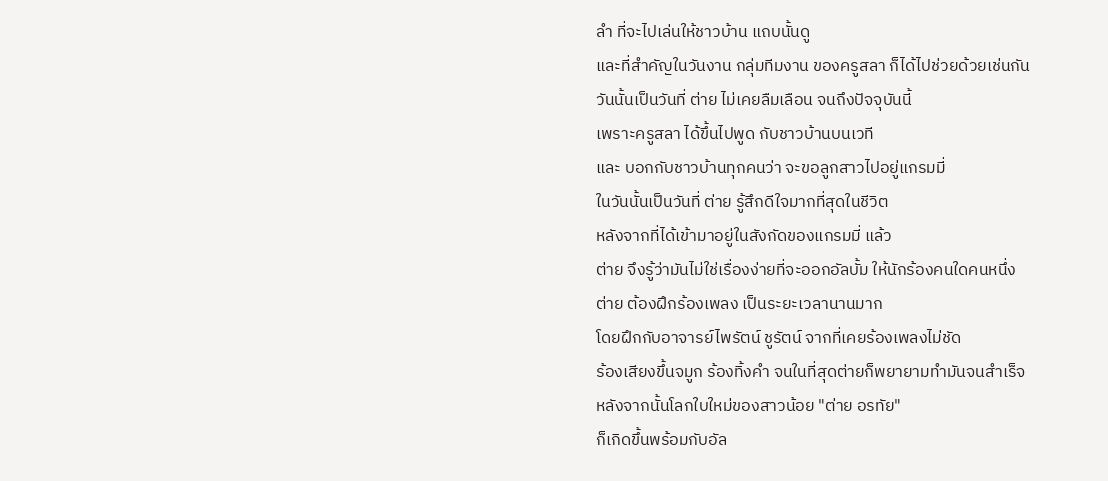ลำ ที่จะไปเล่นให้ชาวบ้าน แถบนั้นดู
และที่สำคัญในวันงาน กลุ่มทีมงาน ของครูสลา ก็ได้ไปช่วยด้วยเช่นกัน
วันนั้นเป็นวันที่ ต่าย ไม่เคยลืมเลือน จนถึงปัจจุบันนี้
เพราะครูสลา ได้ขึ้นไปพูด กับชาวบ้านบนเวที
และ บอกกับชาวบ้านทุกคนว่า จะขอลูกสาวไปอยู่แกรมมี่
ในวันนั้นเป็นวันที่ ต่าย รู้สึกดีใจมากที่สุดในชีวิต
หลังจากที่ได้เข้ามาอยู่ในสังกัดของแกรมมี่ แล้ว
ต่าย จึงรู้ว่ามันไม่ใช่เรื่องง่ายที่จะออกอัลบั้ม ให้นักร้องคนใดคนหนึ่ง
ต่าย ต้องฝึกร้องเพลง เป็นระยะเวลานานมาก
โดยฝึกกับอาจารย์ไพรัตน์ ชูรัตน์ จากที่เคยร้องเพลงไม่ชัด
ร้องเสียงขึ้นจมูก ร้องทิ้งคำ จนในที่สุดต่ายก็พยายามทำมันจนสำเร็จ
หลังจากนั้นโลกใบใหม่ของสาวน้อย "ต่าย อรทัย"
ก็เกิดขึ้นพร้อมกับอัล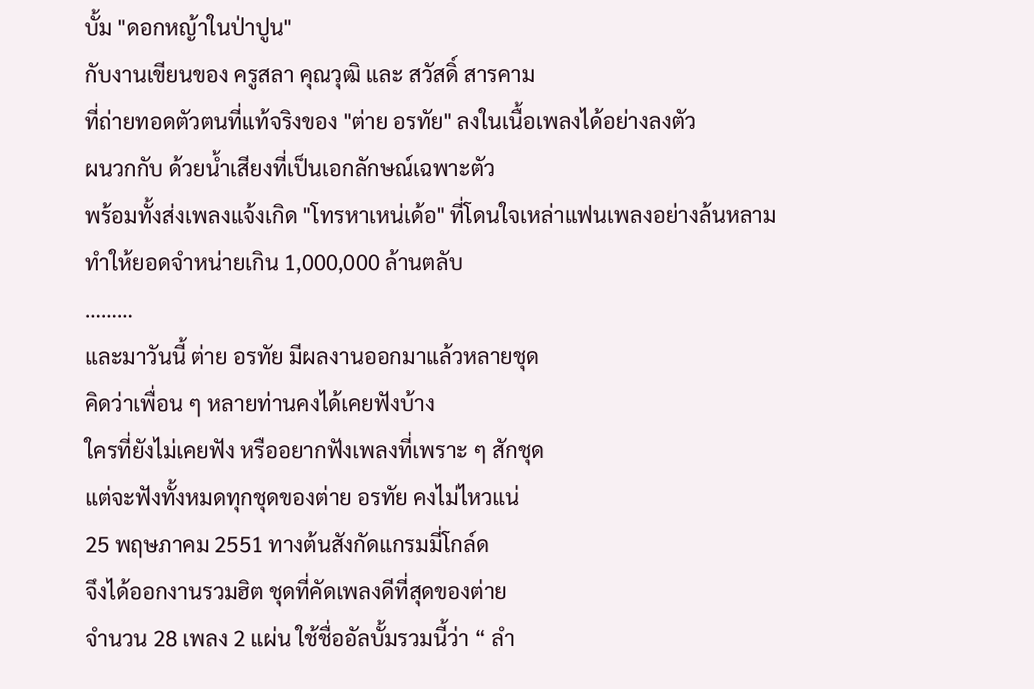บั้ม "ดอกหญ้าในป่าปูน"
กับงานเขียนของ ครูสลา คุณวุฒิ และ สวัสดิ์ สารคาม
ที่ถ่ายทอดตัวตนที่แท้จริงของ "ต่าย อรทัย" ลงในเนื้อเพลงได้อย่างลงตัว
ผนวกกับ ด้วยน้ำเสียงที่เป็นเอกลักษณ์เฉพาะตัว
พร้อมทั้งส่งเพลงแจ้งเกิด "โทรหาเหน่เด้อ" ที่โดนใจเหล่าแฟนเพลงอย่างล้นหลาม
ทำให้ยอดจำหน่ายเกิน 1,000,000 ล้านตลับ
………
และมาวันนี้ ต่าย อรทัย มีผลงานออกมาแล้วหลายชุด
คิดว่าเพื่อน ๆ หลายท่านคงได้เคยฟังบ้าง
ใครที่ยังไม่เคยฟัง หรืออยากฟังเพลงที่เพราะ ๆ สักชุด
แต่จะฟังทั้งหมดทุกชุดของต่าย อรทัย คงไม่ไหวแน่
25 พฤษภาคม 2551 ทางต้นสังกัดแกรมมี่โกล์ด
จึงได้ออกงานรวมฮิต ชุดที่คัดเพลงดีที่สุดของต่าย
จำนวน 28 เพลง 2 แผ่น ใช้ชื่ออัลบั้มรวมนี้ว่า “ ลำ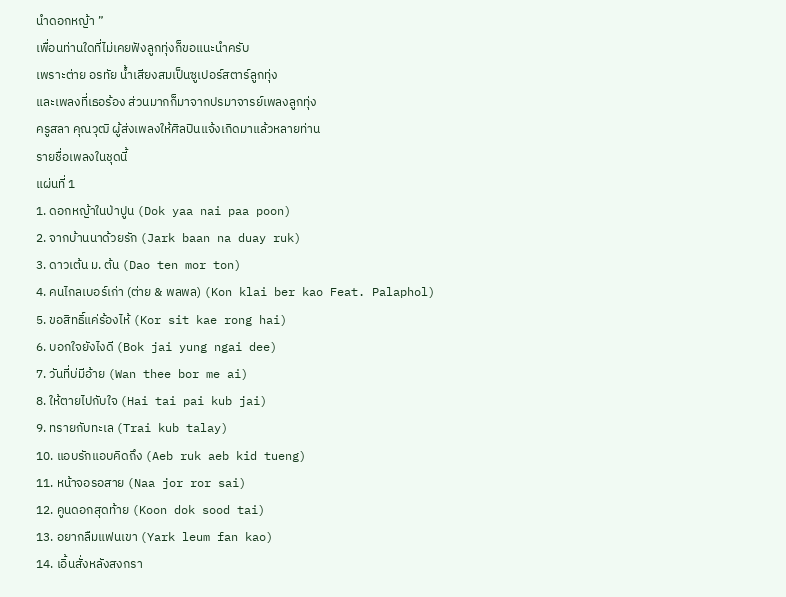นำดอกหญ้า ”
เพื่อนท่านใดที่ไม่เคยฟังลูกทุ่งก็ขอแนะนำครับ
เพราะต่าย อรทัย น้ำเสียงสมเป็นซูเปอร์สตาร์ลูกทุ่ง
และเพลงที่เธอร้อง ส่วนมากก็มาจากปรมาจารย์เพลงลูกทุ่ง
ครูสลา คุณวุฒิ ผู้ส่งเพลงให้ศิลปินแจ้งเกิดมาแล้วหลายท่าน
รายชื่อเพลงในชุดนี้
แผ่นที่ 1
1. ดอกหญ้าในป่าปูน (Dok yaa nai paa poon)
2. จากบ้านนาด้วยรัก (Jark baan na duay ruk)
3. ดาวเต้น ม. ต้น (Dao ten mor ton)
4. คนไกลเบอร์เก่า (ต่าย & พลพล) (Kon klai ber kao Feat. Palaphol)
5. ขอสิทธิ์แค่ร้องไห้ (Kor sit kae rong hai)
6. บอกใจยังไงดี (Bok jai yung ngai dee)
7. วันที่บ่มีอ้าย (Wan thee bor me ai)
8. ให้ตายไปกับใจ (Hai tai pai kub jai)
9. ทรายกับทะเล (Trai kub talay)
10. แอบรักแอบคิดถึง (Aeb ruk aeb kid tueng)
11. หน้าจอรอสาย (Naa jor ror sai)
12. คูนดอกสุดท้าย (Koon dok sood tai)
13. อยากลืมแฟนเขา (Yark leum fan kao)
14. เอิ้นสั่งหลังสงกรา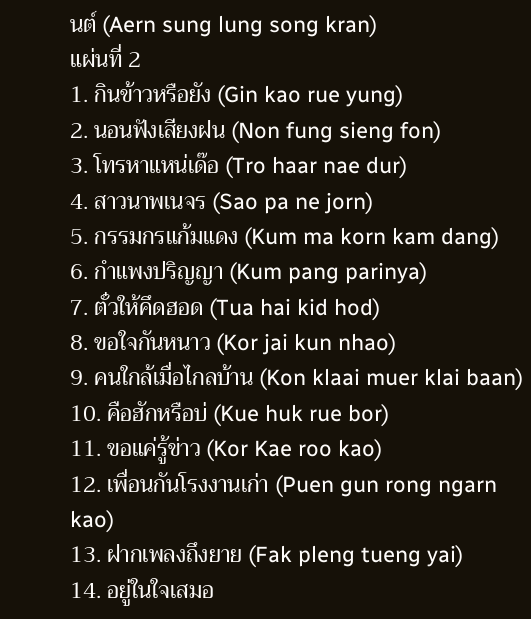นต์ (Aern sung lung song kran)
แผ่นที่ 2
1. กินข้าวหรือยัง (Gin kao rue yung)
2. นอนฟังเสียงฝน (Non fung sieng fon)
3. โทรหาแหน่เด๊อ (Tro haar nae dur)
4. สาวนาพเนจร (Sao pa ne jorn)
5. กรรมกรแก้มแดง (Kum ma korn kam dang)
6. กำแพงปริญญา (Kum pang parinya)
7. ตั๋วให้คึดฮอด (Tua hai kid hod)
8. ขอใจกันหนาว (Kor jai kun nhao)
9. คนใกล้เมื่อไกลบ้าน (Kon klaai muer klai baan)
10. คือฮักหรือบ่ (Kue huk rue bor)
11. ขอแค่รู้ข่าว (Kor Kae roo kao)
12. เพื่อนกันโรงงานเก่า (Puen gun rong ngarn kao)
13. ฝากเพลงถึงยาย (Fak pleng tueng yai)
14. อยู่ในใจเสมอ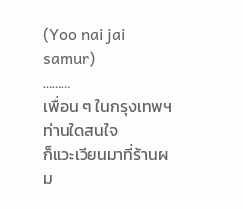(Yoo nai jai samur)
………
เพื่อน ๆ ในกรุงเทพฯ ท่านใดสนใจ
ก็แวะเวียนมาที่ร้านผม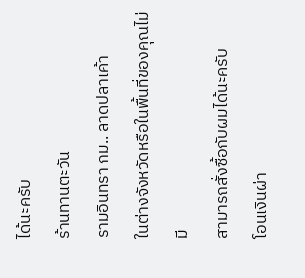ได้นะครับ
ร้านทานตะวัน
รามอินทรา กม.. ลาดปลาเค้า
ในต่างจังหวัดหรือในพื้นที่ของคุณไม่มี
สามารถสั่งซื้อกับผมได้นะครับ
โอนเงินผ่า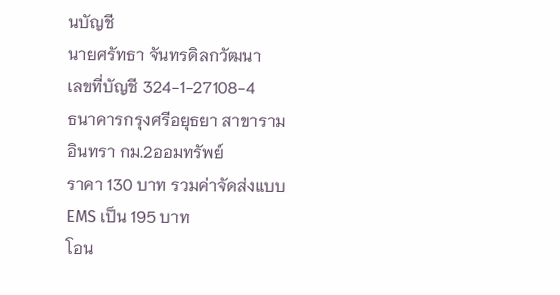นบัญชี
นายศรัทธา จันทรดิลกวัฒนา
เลขที่บัญชี 324-1-27108-4
ธนาคารกรุงศรีอยุธยา สาขารามอินทรา กม.2ออมทรัพย์
ราคา 130 บาท รวมค่าจัดส่งแบบ EMS เป็น 195 บาท
โอน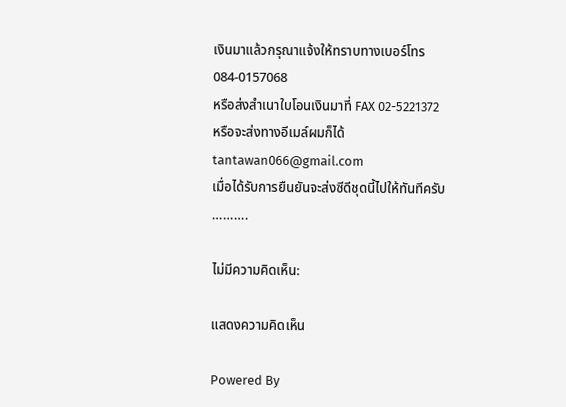เงินมาแล้วกรุณาแจ้งให้ทราบทางเบอร์โทร 084-0157068
หรือส่งสำเนาใบโอนเงินมาที่ FAX 02-5221372
หรือจะส่งทางอีเมล์ผมก็ได้ tantawan066@gmail.com
เมื่อได้รับการยืนยันจะส่งซีดีชุดนี้ไปให้ทันทีครับ
……….

ไม่มีความคิดเห็น:

แสดงความคิดเห็น

Powered By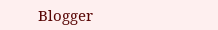Blogger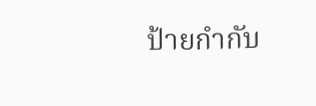ป้ายกำกับ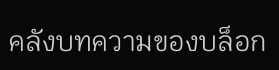คลังบทความของบล็อก